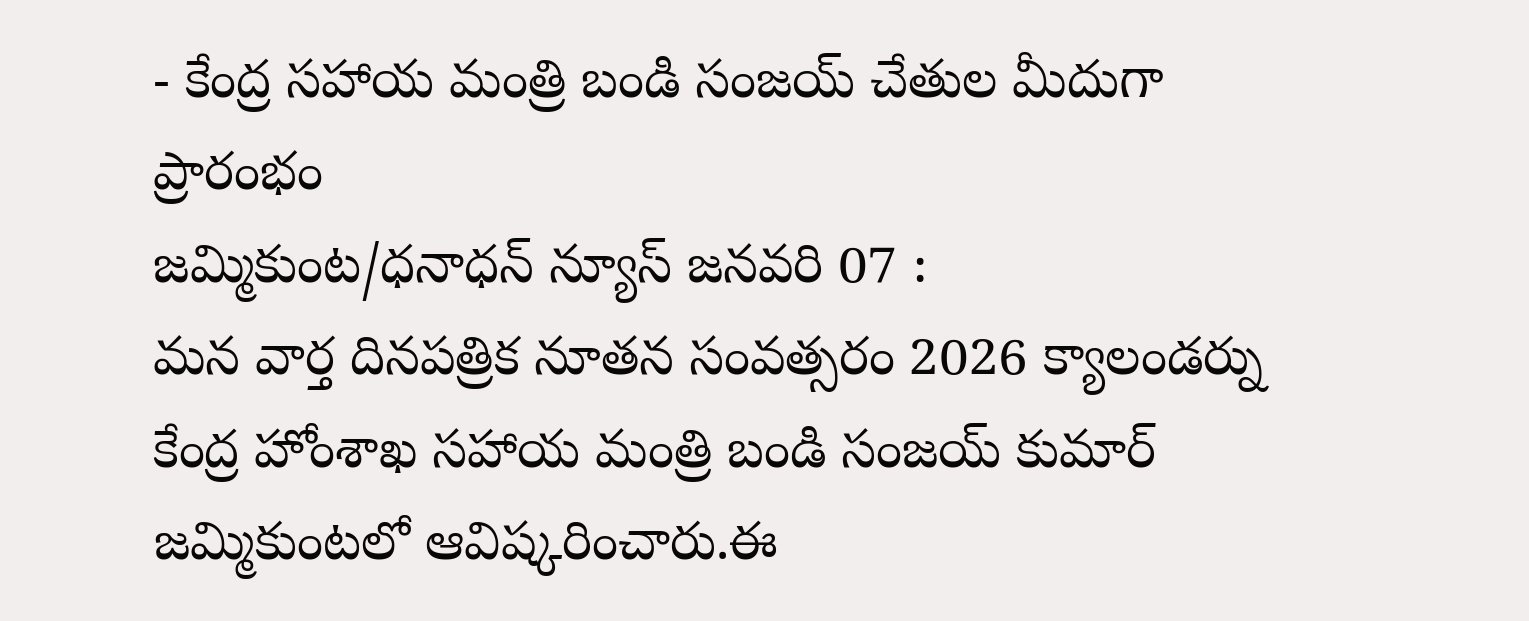- కేంద్ర సహాయ మంత్రి బండి సంజయ్ చేతుల మీదుగా ప్రారంభం
జమ్మికుంట/ధనాధన్ న్యూస్ జనవరి 07 :
మన వార్త దినపత్రిక నూతన సంవత్సరం 2026 క్యాలండర్ను కేంద్ర హోంశాఖ సహాయ మంత్రి బండి సంజయ్ కుమార్ జమ్మికుంటలో ఆవిష్కరించారు.ఈ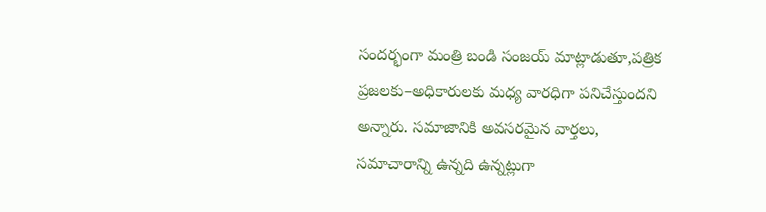సందర్భంగా మంత్రి బండి సంజయ్ మాట్లాడుతూ,పత్రిక ప్రజలకు–అధికారులకు మధ్య వారధిగా పనిచేస్తుందని అన్నారు. సమాజానికి అవసరమైన వార్తలు, సమాచారాన్ని ఉన్నది ఉన్నట్లుగా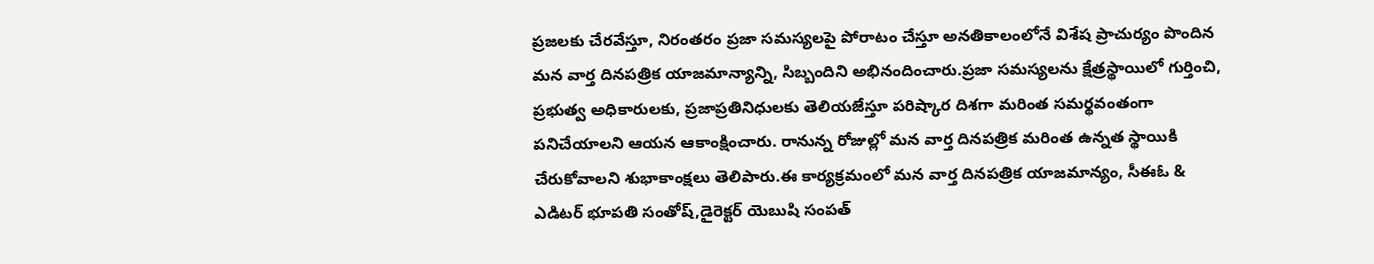ప్రజలకు చేరవేస్తూ, నిరంతరం ప్రజా సమస్యలపై పోరాటం చేస్తూ అనతికాలంలోనే విశేష ప్రాచుర్యం పొందిన మన వార్త దినపత్రిక యాజమాన్యాన్ని, సిబ్బందిని అభినందించారు.ప్రజా సమస్యలను క్షేత్రస్థాయిలో గుర్తించి, ప్రభుత్వ అధికారులకు, ప్రజాప్రతినిధులకు తెలియజేస్తూ పరిష్కార దిశగా మరింత సమర్థవంతంగా పనిచేయాలని ఆయన ఆకాంక్షించారు. రానున్న రోజుల్లో మన వార్త దినపత్రిక మరింత ఉన్నత స్థాయికి చేరుకోవాలని శుభాకాంక్షలు తెలిపారు.ఈ కార్యక్రమంలో మన వార్త దినపత్రిక యాజమాన్యం, సీఈఓ & ఎడిటర్ భూపతి సంతోష్,డైరెక్టర్ యెబుషి సంపత్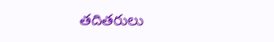తదితరులు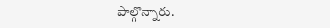పాల్గొన్నారు.